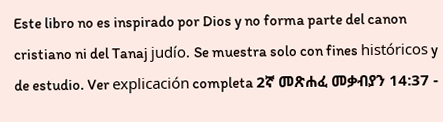Este libro no es inspirado por Dios y no forma parte del canon cristiano ni del Tanaj judío. Se muestra solo con fines históricos y de estudio. Ver explicación completa 2ኛ መጽሐፈ መቃብያን 14:37 -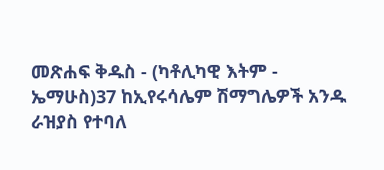መጽሐፍ ቅዱስ - (ካቶሊካዊ እትም - ኤማሁስ)37 ከኢየሩሳሌም ሽማግሌዎች አንዱ ራዝያስ የተባለ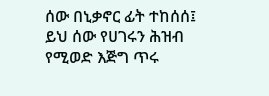ሰው በኒቃኖር ፊት ተከሰሰ፤ ይህ ሰው የሀገሩን ሕዝብ የሚወድ እጅግ ጥሩ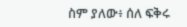ስም ያለው፥ ሰለ ፍቅሩ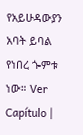የአይሁዳውያን አባት ይባል የነበረ ጐምቱ ነው። Ver Capítulo |